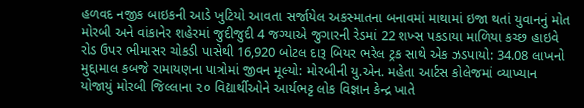હળવદ નજીક બાઇકની આડે ખુટિયો આવતા સર્જાયેલ અકસ્માતના બનાવમાં માથામાં ઇજા થતાં યુવાનનું મોત મોરબી અને વાંકાનેર શહેરમાં જુદીજુદી 4 જગ્યાએ જુગારની રેડમાં 22 શખ્સ પકડાયા માળિયા કચ્છ હાઇવે રોડ ઉપર ભીમાસર ચોકડી પાસેથી 16,920 બોટલ દારૂ બિયર ભરેલ ટ્રક સાથે એક ઝડપાયો: 34.08 લાખનો મુદ્દામાલ કબજે રામાયણના પાત્રોમાં જીવન મૂલ્યો: મોરબીની યુ.એન. મહેતા આર્ટસ કોલેજમાં વ્યાખ્યાન યોજાયું મોરબી જિલ્લાના ૨૦ વિદ્યાર્થીઓને આર્યભટ્ટ લોક વિજ્ઞાન કેન્દ્ર ખાતે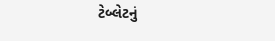ટેબ્લેટનું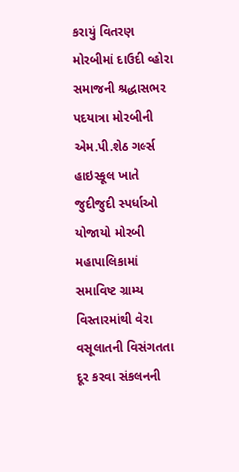કરાયું વિતરણ મોરબીમાં દાઉદી વ્હોરા સમાજની શ્રદ્ધાસભર પદયાત્રા મોરબીની એમ.પી.શેઠ ગર્લ્સ હાઇસ્કૂલ ખાતે જુદીજુદી સ્પર્ધાઓ યોજાયો મોરબી મહાપાલિકામાં સમાવિષ્ટ ગ્રામ્ય વિસ્તારમાંથી વેરા વસૂલાતની વિસંગતતા દૂર કરવા સંકલનની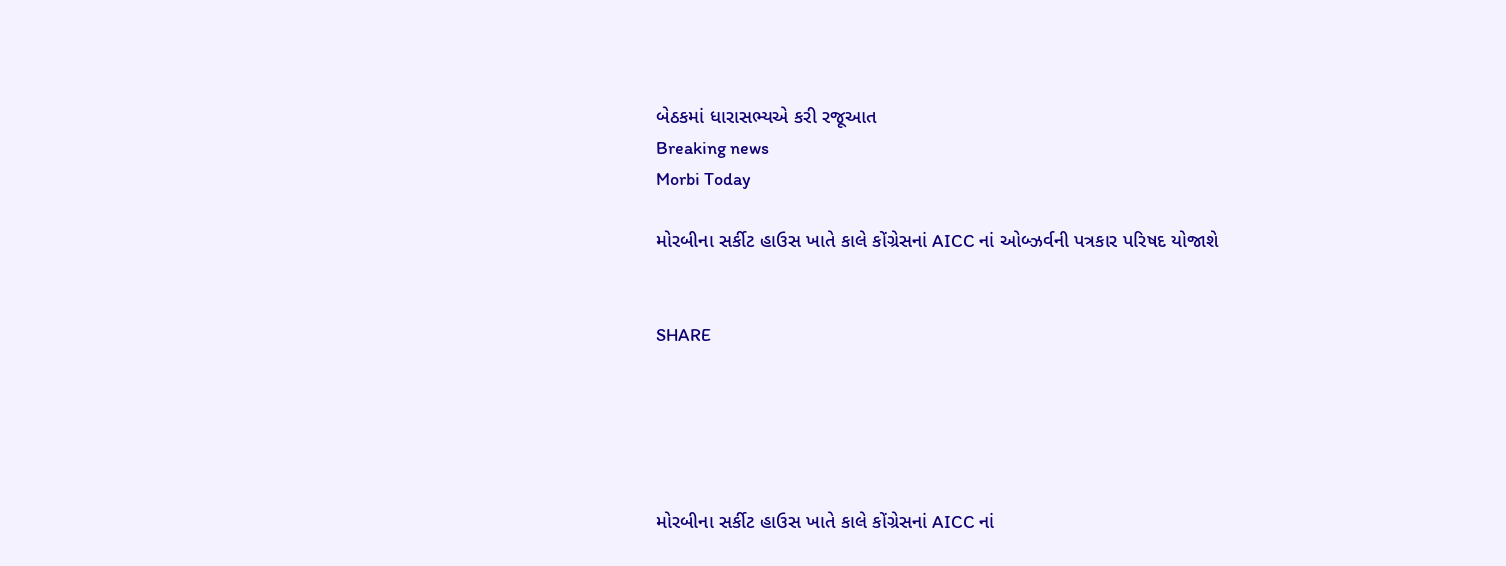બેઠકમાં ધારાસભ્યએ કરી રજૂઆત
Breaking news
Morbi Today

મોરબીના સર્કીટ હાઉસ ખાતે કાલે કોંગ્રેસનાં AICC નાં ઓબ્ઝર્વની પત્રકાર પરિષદ યોજાશે


SHARE





મોરબીના સર્કીટ હાઉસ ખાતે કાલે કોંગ્રેસનાં AICC નાં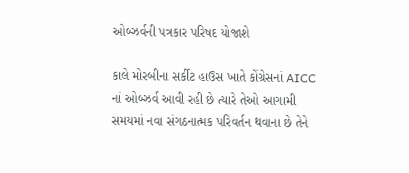ઓબ્ઝર્વની પત્રકાર પરિષદ યોજાશે

કાલે મોરબીના સર્કીટ હાઉસ ખાતે કોંગ્રેસનાં AICC નાં ઓબ્ઝર્વ આવી રહી છે ત્યારે તેઓ આગામી સમયમાં નવા સંગઠનાત્મક પરિવર્તન થવાના છે તેને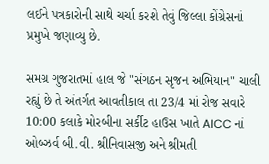લઈને પત્રકારોની સાથે ચર્ચા કરશે તેવું જિલ્લા કોંગ્રેસનાં પ્રમુખે જણાવ્યુ છે.

સમગ્ર ગુજરાતમાં હાલ જે "સંગઠન સૃજન અભિયાન" ચાલી રહ્યું છે તે અંતર્ગત આવતીકાલ તા 23/4 માં રોજ સવારે 10:00 કલાકે મોરબીના સર્કીટ હાઉસ ખાતે AICC નાં ઓબ્ઝર્વ બી.વી. શ્રીનિવાસજી અને શ્રીમતી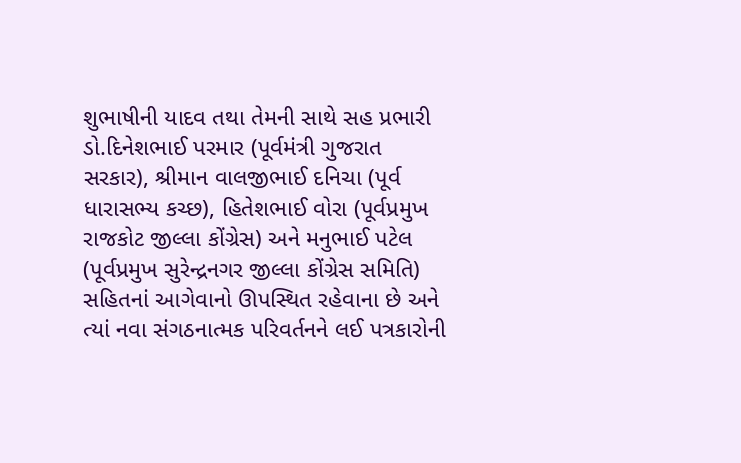શુભાષીની યાદવ તથા તેમની સાથે સહ પ્રભારી ડો.દિનેશભાઈ પરમાર (પૂર્વમંત્રી ગુજરાત સરકાર), શ્રીમાન વાલજીભાઈ દનિચા (પૂર્વ ધારાસભ્ય કચ્છ), હિતેશભાઈ વોરા (પૂર્વપ્રમુખ રાજકોટ જીલ્લા કોંગ્રેસ) અને મનુભાઈ પટેલ (પૂર્વપ્રમુખ સુરેન્દ્રનગર જીલ્લા કોંગ્રેસ સમિતિ) સહિતનાં આગેવાનો ઊપસ્થિત રહેવાના છે અને ત્યાં નવા સંગઠનાત્મક પરિવર્તનને લઈ પત્રકારોની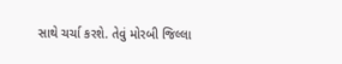સાથે ચર્ચા કરશે. તેવું મોરબી જિલ્લા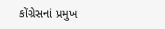કોંગ્રેસનાં પ્રમુખ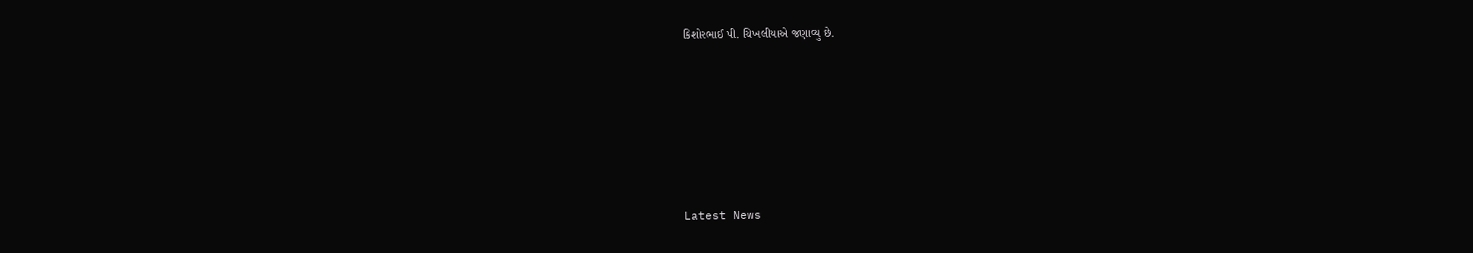કિશોરભાઈ પી. ચિખલીયાએ જણાવ્યુ છે.






Latest News